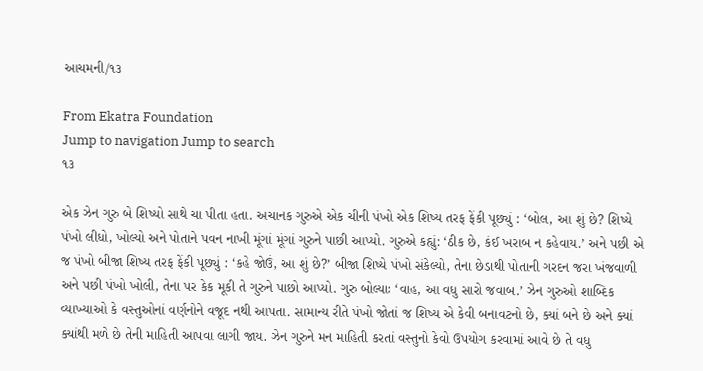આચમની/૧૩

From Ekatra Foundation
Jump to navigation Jump to search
૧૩

એક ઝેન ગુરુ બે શિષ્યો સાથે ચા પીતા હતા. અચાનક ગુરુએ એક ચીની પંખો એક શિષ્ય તરફ ફેંકી પૂછ્યું : ‘બોલ, આ શું છે? શિષ્યે પંખો લીધો, ખોલ્યો અને પોતાને પવન નાખી મૂંગાં મૂંગાં ગુરુને પાછી આપ્યો. ગુરુએ કહ્યું: ‘ઠીક છે, કંઈ ખરાબ ન કહેવાય.’ અને પછી એ જ પંખો બીજા શિષ્ય તરફ ફેંકી પૂછ્યું : ‘કહે જોઉં, આ શું છે?’ બીજા શિષ્યે પંખો સંકેલ્યો, તેના છેડાથી પોતાની ગરદન જરા ખંજવાળી અને પછી પંખો ખોલી, તેના પર કેક મૂકી તે ગુરુને પાછો આપ્યો. ગુરુ બોલ્યાઃ ‘વાહ, આ વધુ સારો જવાબ.’ ઝેન ગુરુઓ શાબ્દિક વ્યાખ્યાઓ કે વસ્તુઓનાં વર્ણનોને વજૂદ નથી આપતા. સામાન્ય રીતે પંખો જોતાં જ શિષ્ય એ કેવી બનાવટનો છે, ક્યાં બને છે અને ક્યાં ક્યાંથી મળે છે તેની માહિતી આપવા લાગી જાય. ઝેન ગુરુને મન માહિતી કરતાં વસ્તુનો કેવો ઉપયોગ કરવામાં આવે છે તે વધુ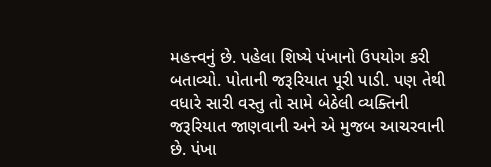મહત્ત્વનું છે. પહેલા શિષ્યે પંખાનો ઉપયોગ કરી બતાવ્યો. પોતાની જરૂરિયાત પૂરી પાડી. પણ તેથી વધારે સારી વસ્તુ તો સામે બેઠેલી વ્યક્તિની જરૂરિયાત જાણવાની અને એ મુજબ આચરવાની છે. પંખા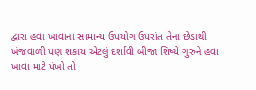દ્વારા હવા ખાવાના સામાન્ય ઉપયોગ ઉપરાંત તેના છેડાથી ખંજવાળી પણ શકાય એટલું દર્શાવી બીજા શિષ્યે ગુરુને હવા ખાવા માટે પંખો તો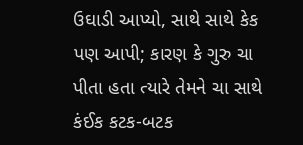ઉઘાડી આપ્યો, સાથે સાથે કેક પણ આપી; કારણ કે ગુરુ ચા પીતા હતા ત્યારે તેમને ચા સાથે કંઈક કટક-બટક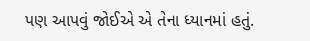પણ આપવું જોઈએ એ તેના ધ્યાનમાં હતું.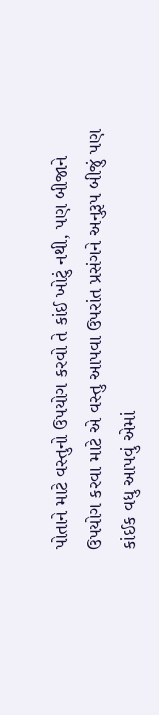પોતાને માટે વસ્તુનો ઉપયોગ કરવો તે કાંઈ ખોટું નથી, પણ બીજાને ઉપયોગ કરવા માટે એ વસ્તુ આપવા ઉપરાંત પ્રસંગને અનુરૂપ બીજું પણ કાંઈક વધુ આપવું એમાં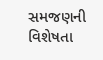સમજણની વિશેષતા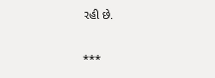રહી છે.

***